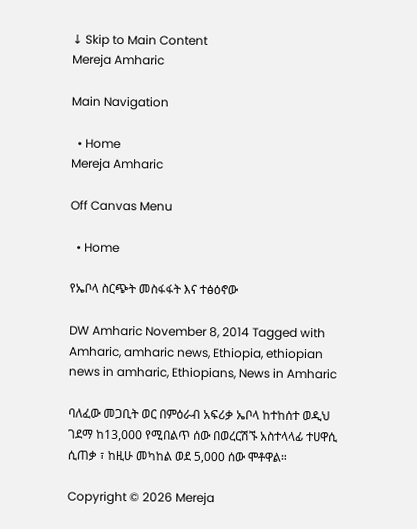↓ Skip to Main Content
Mereja Amharic

Main Navigation

  • Home
Mereja Amharic

Off Canvas Menu

  • Home

የኤቦላ ስርጭት መስፋፋት እና ተፅዕኖው

DW Amharic November 8, 2014 Tagged with Amharic, amharic news, Ethiopia, ethiopian news in amharic, Ethiopians, News in Amharic

ባለፈው መጋቢት ወር በምዕራብ አፍሪቃ ኤቦላ ከተከሰተ ወዲህ ገደማ ከ13,000 የሚበልጥ ሰው በወረርሽኙ አስተላላፊ ተሀዋሲ ሲጠቃ ፣ ከዚሁ መካከል ወደ 5,000 ሰው ሞቶዋል።

Copyright © 2026 Mereja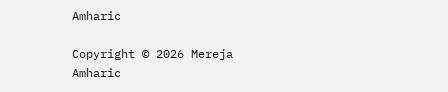Amharic

Copyright © 2026 Mereja Amharic